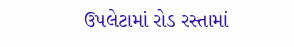ઉપલેટામાં રોડ રસ્તામાં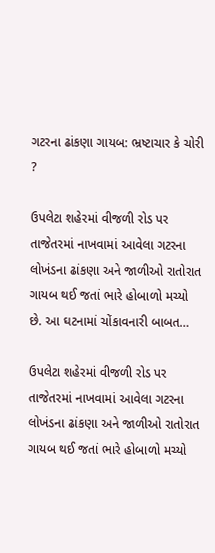ગટરના ઢાંકણા ગાયબ: ભ્રષ્ટાચાર કે ચોરી ?

ઉપલેટા શહેરમાં વીજળી રોડ પર તાજેતરમાં નાખવામાં આવેલા ગટરના લોખંડના ઢાંકણા અને જાળીઓ રાતોરાત ગાયબ થઈ જતાં ભારે હોબાળો મચ્યો છે. આ ઘટનામાં ચોંકાવનારી બાબત…

ઉપલેટા શહેરમાં વીજળી રોડ પર તાજેતરમાં નાખવામાં આવેલા ગટરના લોખંડના ઢાંકણા અને જાળીઓ રાતોરાત ગાયબ થઈ જતાં ભારે હોબાળો મચ્યો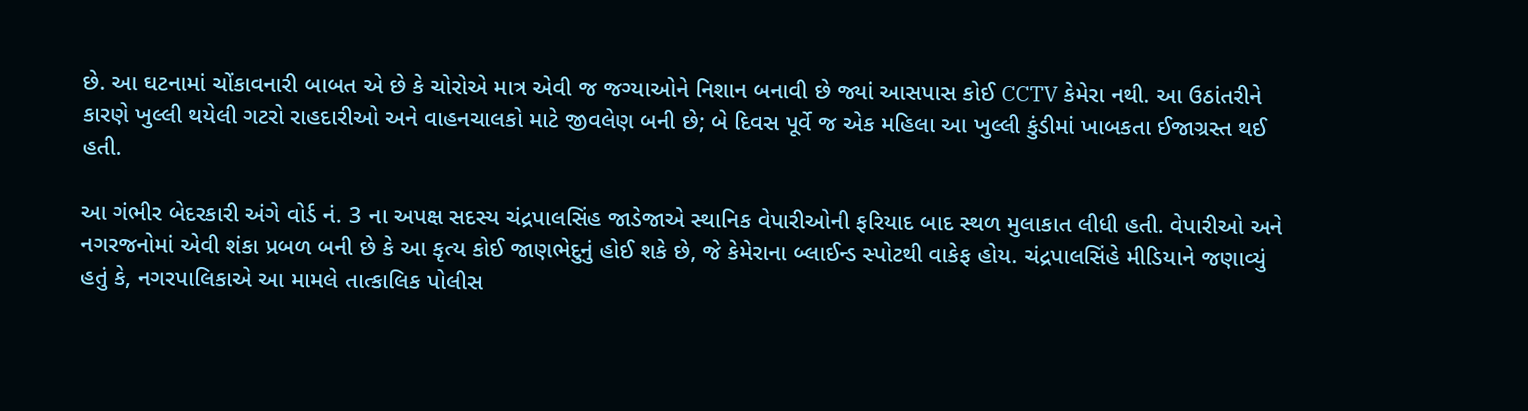છે. આ ઘટનામાં ચોંકાવનારી બાબત એ છે કે ચોરોએ માત્ર એવી જ જગ્યાઓને નિશાન બનાવી છે જ્યાં આસપાસ કોઈ CCTV કેમેરા નથી. આ ઉઠાંતરીને કારણે ખુલ્લી થયેલી ગટરો રાહદારીઓ અને વાહનચાલકો માટે જીવલેણ બની છે; બે દિવસ પૂર્વે જ એક મહિલા આ ખુલ્લી કુંડીમાં ખાબકતા ઈજાગ્રસ્ત થઈ હતી.

આ ગંભીર બેદરકારી અંગે વોર્ડ નં. 3 ના અપક્ષ સદસ્ય ચંદ્રપાલસિંહ જાડેજાએ સ્થાનિક વેપારીઓની ફરિયાદ બાદ સ્થળ મુલાકાત લીધી હતી. વેપારીઓ અને નગરજનોમાં એવી શંકા પ્રબળ બની છે કે આ કૃત્ય કોઈ જાણભેદુનું હોઈ શકે છે, જે કેમેરાના બ્લાઈન્ડ સ્પોટથી વાકેફ હોય. ચંદ્રપાલસિંહે મીડિયાને જણાવ્યું હતું કે, નગરપાલિકાએ આ મામલે તાત્કાલિક પોલીસ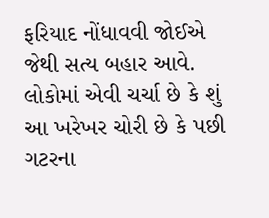ફરિયાદ નોંધાવવી જોઈએ જેથી સત્ય બહાર આવે. લોકોમાં એવી ચર્ચા છે કે શું આ ખરેખર ચોરી છે કે પછી ગટરના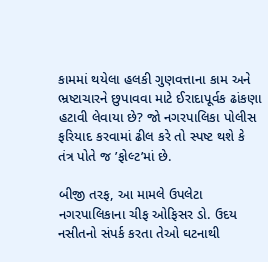કામમાં થયેલા હલકી ગુણવત્તાના કામ અને ભ્રષ્ટાચારને છુપાવવા માટે ઈરાદાપૂર્વક ઢાંકણા હટાવી લેવાયા છે? જો નગરપાલિકા પોલીસ ફરિયાદ કરવામાં ઢીલ કરે તો સ્પષ્ટ થશે કે તંત્ર પોતે જ ’ફોલ્ટ’માં છે.

બીજી તરફ, આ મામલે ઉપલેટા નગરપાલિકાના ચીફ ઓફિસર ડો. ઉદય નસીતનો સંપર્ક કરતા તેઓ ઘટનાથી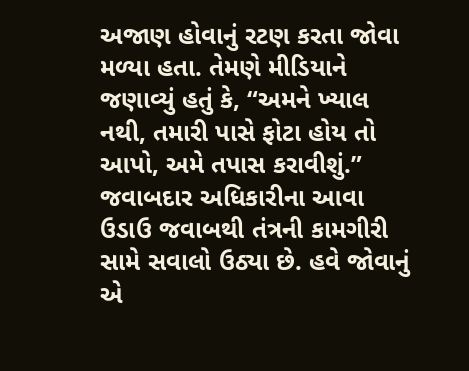અજાણ હોવાનું રટણ કરતા જોવા મળ્યા હતા. તેમણે મીડિયાને જણાવ્યું હતું કે, “અમને ખ્યાલ નથી, તમારી પાસે ફોટા હોય તો આપો, અમે તપાસ કરાવીશું.” જવાબદાર અધિકારીના આવા ઉડાઉ જવાબથી તંત્રની કામગીરી સામે સવાલો ઉઠ્યા છે. હવે જોવાનું એ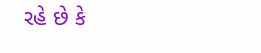રહે છે કે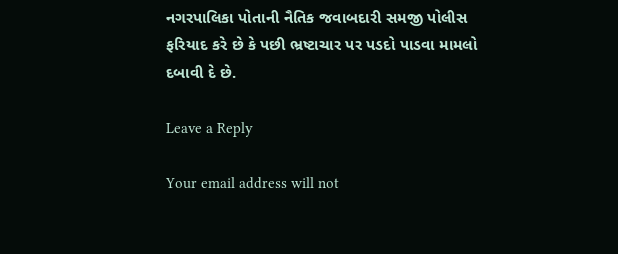નગરપાલિકા પોતાની નૈતિક જવાબદારી સમજી પોલીસ ફરિયાદ કરે છે કે પછી ભ્રષ્ટાચાર પર પડદો પાડવા મામલો દબાવી દે છે.

Leave a Reply

Your email address will not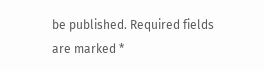be published. Required fields are marked *